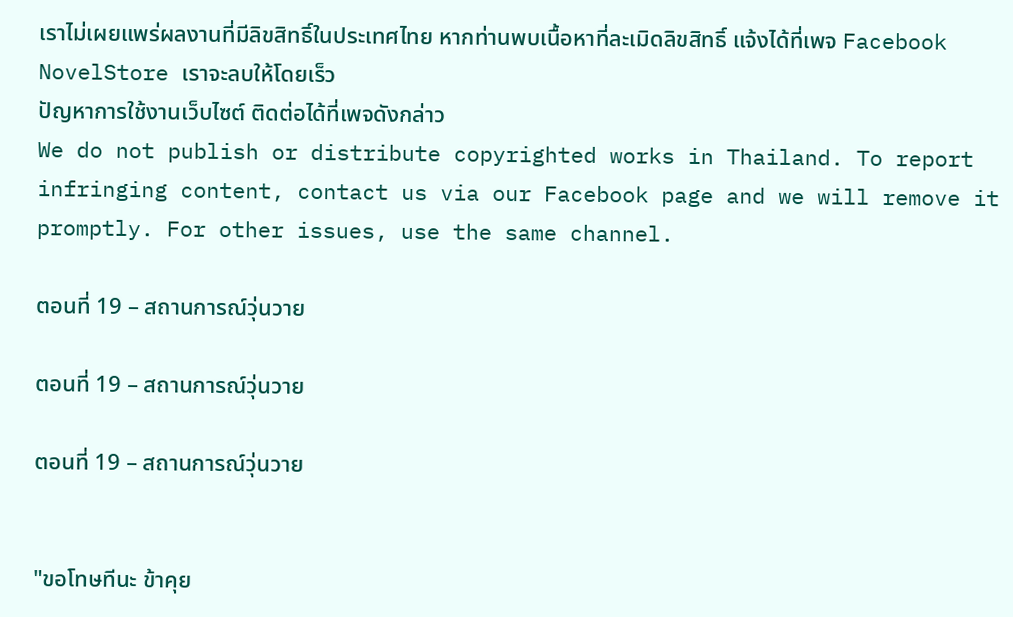เราไม่เผยแพร่ผลงานที่มีลิขสิทธิ์ในประเทศไทย หากท่านพบเนื้อหาที่ละเมิดลิขสิทธิ์ แจ้งได้ที่เพจ Facebook NovelStore เราจะลบให้โดยเร็ว
ปัญหาการใช้งานเว็บไซต์ ติดต่อได้ที่เพจดังกล่าว
We do not publish or distribute copyrighted works in Thailand. To report infringing content, contact us via our Facebook page and we will remove it promptly. For other issues, use the same channel.

ตอนที่ 19 – สถานการณ์วุ่นวาย

ตอนที่ 19 – สถานการณ์วุ่นวาย

ตอนที่ 19 – สถานการณ์วุ่นวาย


"ขอโทษทีนะ ข้าคุย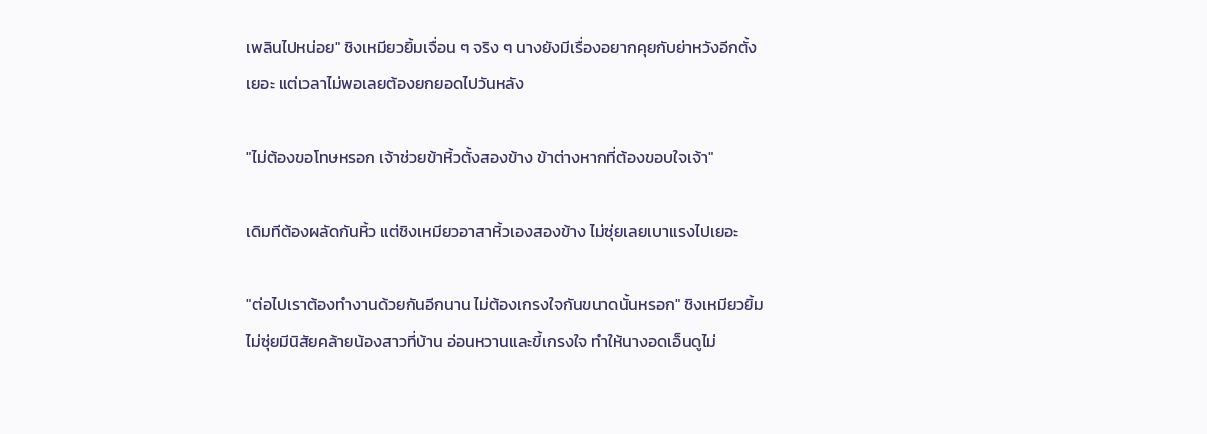เพลินไปหน่อย" ชิงเหมียวยิ้มเจื่อน ๆ จริง ๆ นางยังมีเรื่องอยากคุยกับย่าหวังอีกตั้งเยอะ แต่เวลาไม่พอเลยต้องยกยอดไปวันหลัง

"ไม่ต้องขอโทษหรอก เจ้าช่วยข้าหิ้วตั้งสองข้าง ข้าต่างหากที่ต้องขอบใจเจ้า"

เดิมทีต้องผลัดกันหิ้ว แต่ชิงเหมียวอาสาหิ้วเองสองข้าง ไม่ซุ่ยเลยเบาแรงไปเยอะ

"ต่อไปเราต้องทำงานด้วยกันอีกนาน ไม่ต้องเกรงใจกันขนาดนั้นหรอก" ชิงเหมียวยิ้ม ไม่ซุ่ยมีนิสัยคล้ายน้องสาวที่บ้าน อ่อนหวานและขี้เกรงใจ ทำให้นางอดเอ็นดูไม่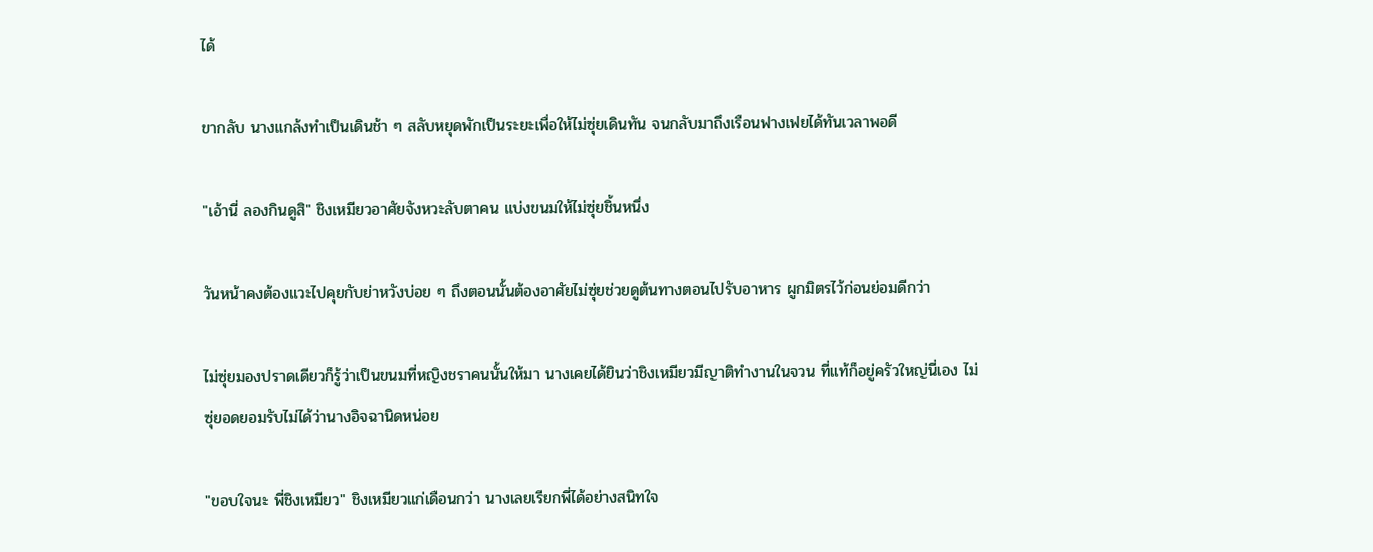ได้

ขากลับ นางแกล้งทำเป็นเดินช้า ๆ สลับหยุดพักเป็นระยะเพื่อให้ไม่ซุ่ยเดินทัน จนกลับมาถึงเรือนฟางเฟยได้ทันเวลาพอดี

"เอ้านี่ ลองกินดูสิ" ชิงเหมียวอาศัยจังหวะลับตาคน แบ่งขนมให้ไม่ซุ่ยชิ้นหนึ่ง

วันหน้าคงต้องแวะไปคุยกับย่าหวังบ่อย ๆ ถึงตอนนั้นต้องอาศัยไม่ซุ่ยช่วยดูต้นทางตอนไปรับอาหาร ผูกมิตรไว้ก่อนย่อมดีกว่า

ไม่ซุ่ยมองปราดเดียวก็รู้ว่าเป็นขนมที่หญิงชราคนนั้นให้มา นางเคยได้ยินว่าชิงเหมียวมีญาติทำงานในจวน ที่แท้ก็อยู่ครัวใหญ่นี่เอง ไม่ซุ่ยอดยอมรับไม่ได้ว่านางอิจฉานิดหน่อย

"ขอบใจนะ พี่ชิงเหมียว" ชิงเหมียวแก่เดือนกว่า นางเลยเรียกพี่ได้อย่างสนิทใจ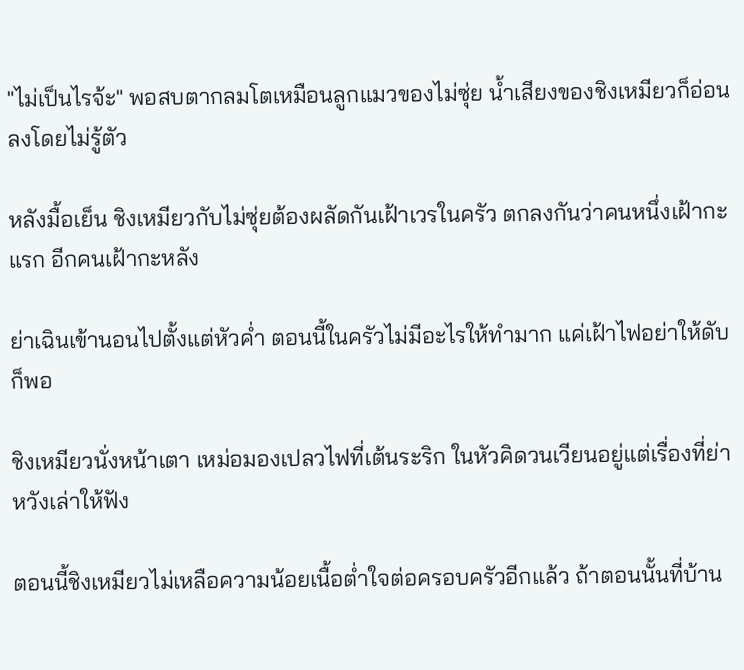"ไม่เป็นไรจ้ะ" พอสบตากลมโตเหมือนลูกแมวของไม่ซุ่ย น้ำเสียงของชิงเหมียวก็อ่อนลงโดยไม่รู้ตัว

หลังมื้อเย็น ชิงเหมียวกับไม่ซุ่ยต้องผลัดกันเฝ้าเวรในครัว ตกลงกันว่าคนหนึ่งเฝ้ากะแรก อีกคนเฝ้ากะหลัง

ย่าเฉินเข้านอนไปตั้งแต่หัวค่ำ ตอนนี้ในครัวไม่มีอะไรให้ทำมาก แค่เฝ้าไฟอย่าให้ดับก็พอ

ชิงเหมียวนั่งหน้าเตา เหม่อมองเปลวไฟที่เต้นระริก ในหัวคิดวนเวียนอยู่แต่เรื่องที่ย่าหวังเล่าให้ฟัง

ตอนนี้ชิงเหมียวไม่เหลือความน้อยเนื้อต่ำใจต่อครอบครัวอีกแล้ว ถ้าตอนนั้นที่บ้าน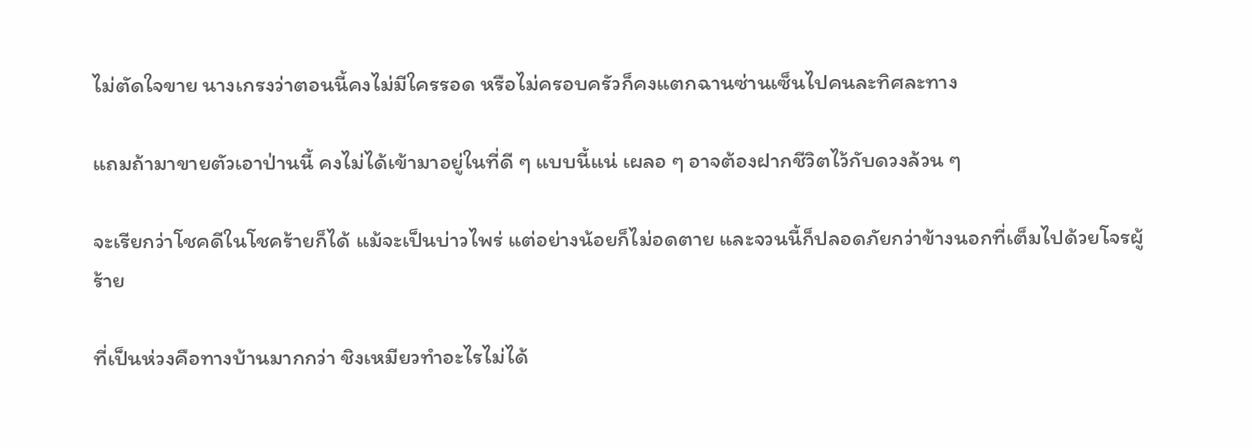ไม่ตัดใจขาย นางเกรงว่าตอนนี้คงไม่มีใครรอด หรือไม่ครอบครัวก็คงแตกฉานซ่านเซ็นไปคนละทิศละทาง

แถมถ้ามาขายตัวเอาป่านนี้ คงไม่ได้เข้ามาอยู่ในที่ดี ๆ แบบนี้แน่ เผลอ ๆ อาจต้องฝากชีวิตไว้กับดวงล้วน ๆ

จะเรียกว่าโชคดีในโชคร้ายก็ได้ แม้จะเป็นบ่าวไพร่ แต่อย่างน้อยก็ไม่อดตาย และจวนนี้ก็ปลอดภัยกว่าข้างนอกที่เต็มไปด้วยโจรผู้ร้าย

ที่เป็นห่วงคือทางบ้านมากกว่า ชิงเหมียวทำอะไรไม่ได้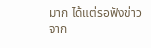มาก ได้แต่รอฟังข่าวจาก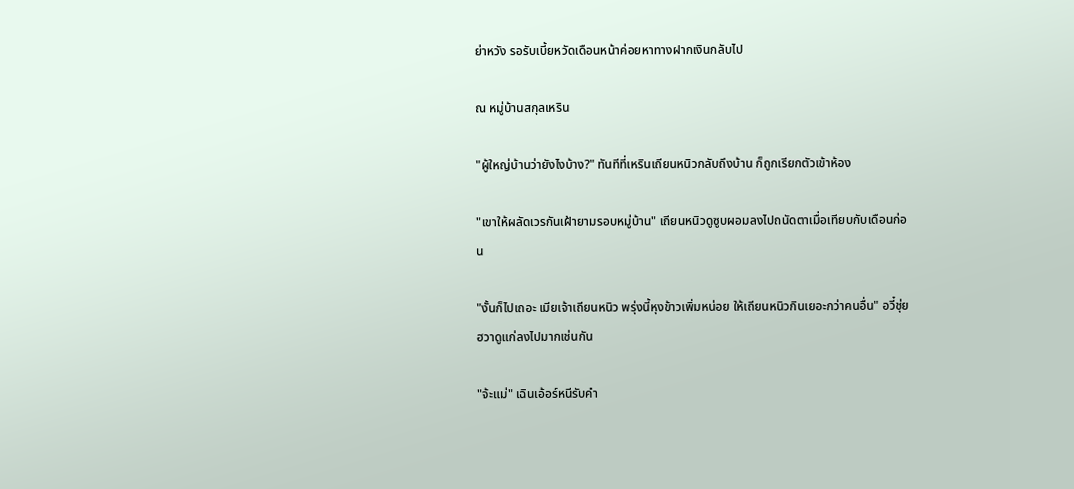ย่าหวัง รอรับเบี้ยหวัดเดือนหน้าค่อยหาทางฝากเงินกลับไป

ณ หมู่บ้านสกุลเหริน

"ผู้ใหญ่บ้านว่ายังไงบ้าง?" ทันทีที่เหรินเถียนหนิวกลับถึงบ้าน ก็ถูกเรียกตัวเข้าห้อง

"เขาให้ผลัดเวรกันเฝ้ายามรอบหมู่บ้าน" เถียนหนิวดูซูบผอมลงไปถนัดตาเมื่อเทียบกับเดือนก่อน

"งั้นก็ไปเถอะ เมียเจ้าเถียนหนิว พรุ่งนี้หุงข้าวเพิ่มหน่อย ให้เถียนหนิวกินเยอะกว่าคนอื่น" อวี๋ชุ่ยฮวาดูแก่ลงไปมากเช่นกัน

"จ้ะแม่" เฉินเอ้อร์หนีรับคำ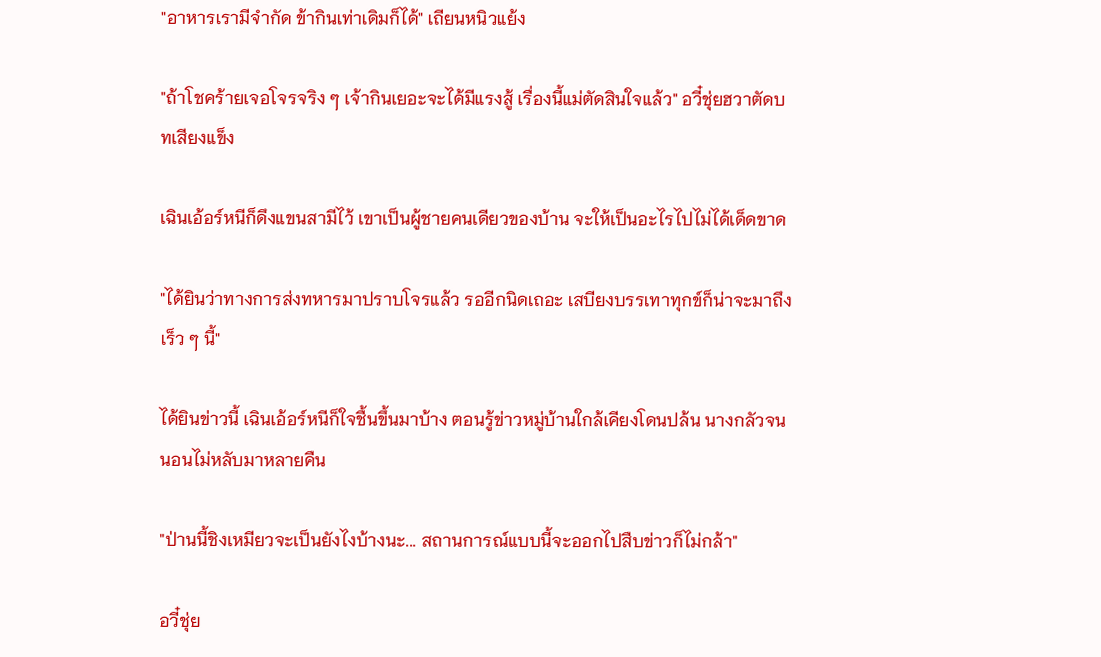"อาหารเรามีจำกัด ข้ากินเท่าเดิมก็ได้" เถียนหนิวแย้ง

"ถ้าโชคร้ายเจอโจรจริง ๆ เจ้ากินเยอะจะได้มีแรงสู้ เรื่องนี้แม่ตัดสินใจแล้ว" อวี๋ชุ่ยฮวาตัดบทเสียงแข็ง

เฉินเอ้อร์หนีก็ดึงแขนสามีไว้ เขาเป็นผู้ชายคนเดียวของบ้าน จะให้เป็นอะไรไปไม่ได้เด็ดขาด

"ได้ยินว่าทางการส่งทหารมาปราบโจรแล้ว รออีกนิดเถอะ เสบียงบรรเทาทุกข์ก็น่าจะมาถึงเร็ว ๆ นี้"

ได้ยินข่าวนี้ เฉินเอ้อร์หนีก็ใจชื้นขึ้นมาบ้าง ตอนรู้ข่าวหมู่บ้านใกล้เคียงโดนปล้น นางกลัวจนนอนไม่หลับมาหลายคืน

"ป่านนี้ชิงเหมียวจะเป็นยังไงบ้างนะ... สถานการณ์แบบนี้จะออกไปสืบข่าวก็ไม่กล้า"

อวี๋ชุ่ย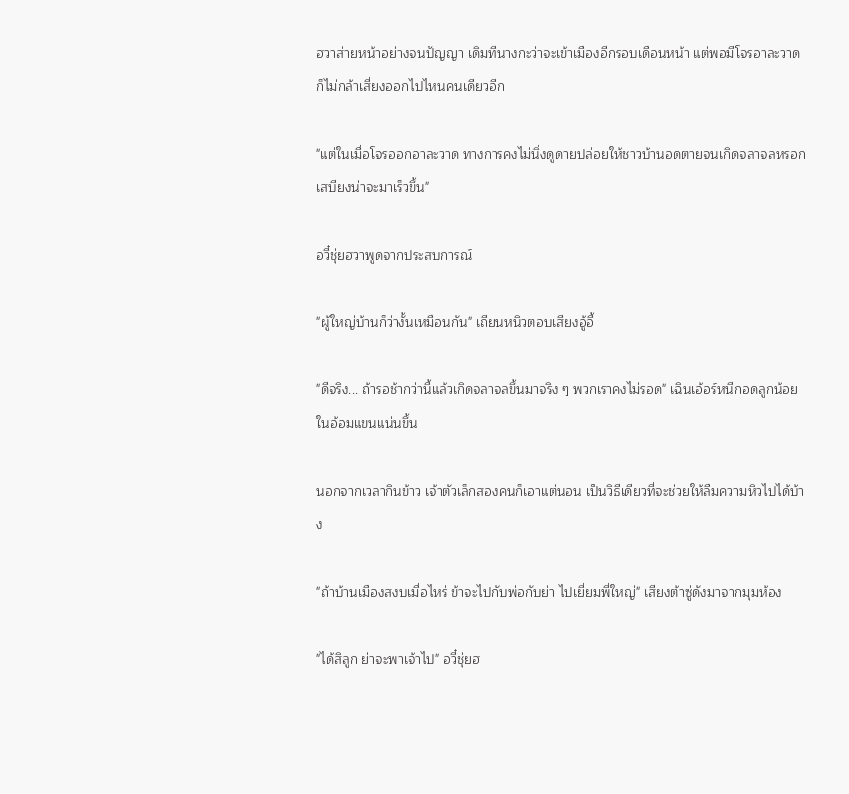ฮวาส่ายหน้าอย่างจนปัญญา เดิมทีนางกะว่าจะเข้าเมืองอีกรอบเดือนหน้า แต่พอมีโจรอาละวาด ก็ไม่กล้าเสี่ยงออกไปไหนคนเดียวอีก

"แต่ในเมื่อโจรออกอาละวาด ทางการคงไม่นิ่งดูดายปล่อยให้ชาวบ้านอดตายจนเกิดจลาจลหรอก เสบียงน่าจะมาเร็วขึ้น"

อวี๋ชุ่ยฮวาพูดจากประสบการณ์

"ผู้ใหญ่บ้านก็ว่างั้นเหมือนกัน" เถียนหนิวตอบเสียงอู้อี้

"ดีจริง... ถ้ารอช้ากว่านี้แล้วเกิดจลาจลขึ้นมาจริง ๆ พวกเราคงไม่รอด" เฉินเอ้อร์หนีกอดลูกน้อยในอ้อมแขนแน่นขึ้น

นอกจากเวลากินข้าว เจ้าตัวเล็กสองคนก็เอาแต่นอน เป็นวิธีเดียวที่จะช่วยให้ลืมความหิวไปได้บ้าง

"ถ้าบ้านเมืองสงบเมื่อไหร่ ข้าจะไปกับพ่อกับย่า ไปเยี่ยมพี่ใหญ่" เสียงต้าซู่ดังมาจากมุมห้อง

"ได้สิลูก ย่าจะพาเจ้าไป" อวี๋ชุ่ยฮ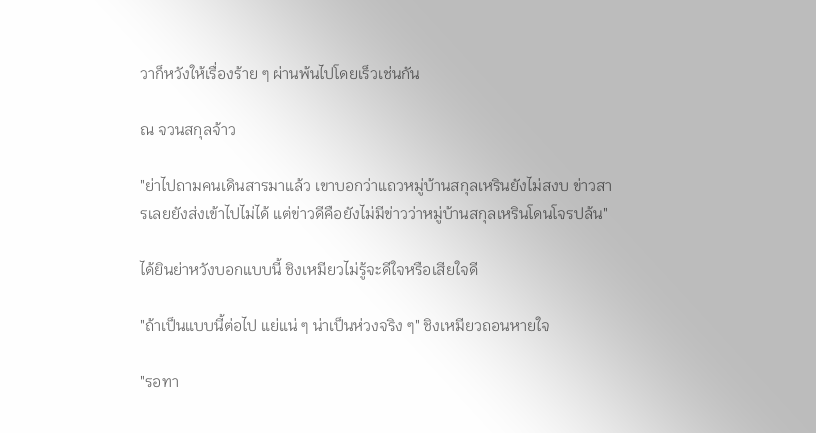วาก็หวังให้เรื่องร้าย ๆ ผ่านพ้นไปโดยเร็วเช่นกัน

ณ จวนสกุลจ้าว

"ย่าไปถามคนเดินสารมาแล้ว เขาบอกว่าแถวหมู่บ้านสกุลเหรินยังไม่สงบ ข่าวสารเลยยังส่งเข้าไปไม่ได้ แต่ข่าวดีคือยังไม่มีข่าวว่าหมู่บ้านสกุลเหรินโดนโจรปล้น"

ได้ยินย่าหวังบอกแบบนี้ ชิงเหมียวไม่รู้จะดีใจหรือเสียใจดี

"ถ้าเป็นแบบนี้ต่อไป แย่แน่ ๆ น่าเป็นห่วงจริง ๆ" ชิงเหมียวถอนหายใจ

"รอทา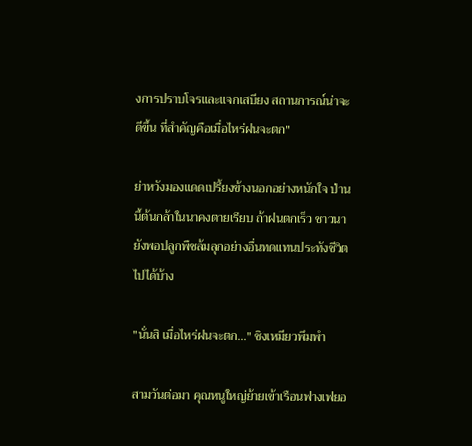งการปราบโจรและแจกเสบียง สถานการณ์น่าจะดีขึ้น ที่สำคัญคือเมื่อไหร่ฝนจะตก"

ย่าหวังมองแดดเปรี้ยงข้างนอกอย่างหนักใจ ป่านนี้ต้นกล้าในนาคงตายเรียบ ถ้าฝนตกเร็ว ชาวนายังพอปลูกพืชล้มลุกอย่างอื่นทดแทนประทังชีวิตไปได้บ้าง

"นั่นสิ เมื่อไหร่ฝนจะตก..." ชิงเหมียวพึมพำ

สามวันต่อมา คุณหนูใหญ่ย้ายเข้าเรือนฟางเฟยอ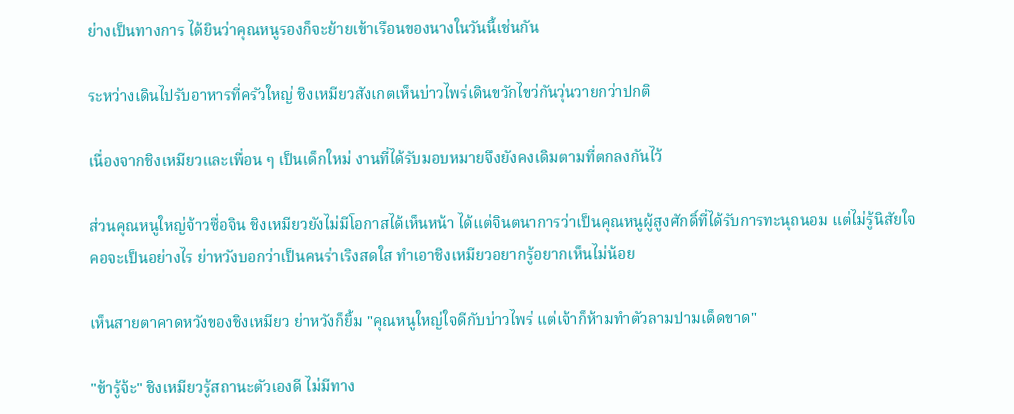ย่างเป็นทางการ ได้ยินว่าคุณหนูรองก็จะย้ายเข้าเรือนของนางในวันนี้เช่นกัน

ระหว่างเดินไปรับอาหารที่ครัวใหญ่ ชิงเหมียวสังเกตเห็นบ่าวไพร่เดินขวักไขว่กันวุ่นวายกว่าปกติ

เนื่องจากชิงเหมียวและเพื่อน ๆ เป็นเด็กใหม่ งานที่ได้รับมอบหมายจึงยังคงเดิมตามที่ตกลงกันไว้

ส่วนคุณหนูใหญ่จ้าวซื่อจิน ชิงเหมียวยังไม่มีโอกาสได้เห็นหน้า ได้แต่จินตนาการว่าเป็นคุณหนูผู้สูงศักดิ์ที่ได้รับการทะนุถนอม แต่ไม่รู้นิสัยใจคอจะเป็นอย่างไร ย่าหวังบอกว่าเป็นคนร่าเริงสดใส ทำเอาชิงเหมียวอยากรู้อยากเห็นไม่น้อย

เห็นสายตาคาดหวังของชิงเหมียว ย่าหวังก็ยิ้ม "คุณหนูใหญ่ใจดีกับบ่าวไพร่ แต่เจ้าก็ห้ามทำตัวลามปามเด็ดขาด"

"ข้ารู้จ้ะ" ชิงเหมียวรู้สถานะตัวเองดี ไม่มีทาง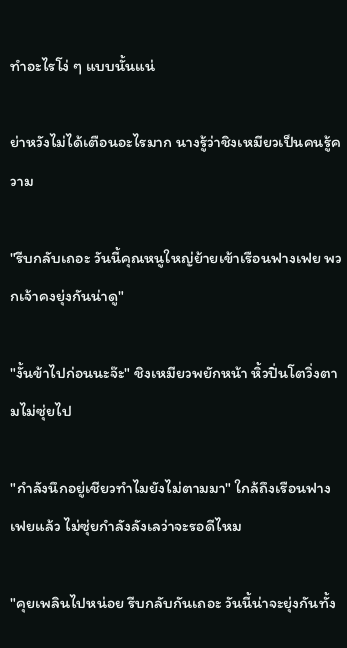ทำอะไรโง่ ๆ แบบนั้นแน่

ย่าหวังไม่ได้เตือนอะไรมาก นางรู้ว่าชิงเหมียวเป็นคนรู้ความ

"รีบกลับเถอะ วันนี้คุณหนูใหญ่ย้ายเข้าเรือนฟางเฟย พวกเจ้าคงยุ่งกันน่าดู"

"งั้นข้าไปก่อนนะจ๊ะ" ชิงเหมียวพยักหน้า หิ้วปิ่นโตวิ่งตามไม่ซุ่ยไป

"กำลังนึกอยู่เชียวทำไมยังไม่ตามมา" ใกล้ถึงเรือนฟางเฟยแล้ว ไม่ซุ่ยกำลังลังเลว่าจะรอดีไหม

"คุยเพลินไปหน่อย รีบกลับกันเถอะ วันนี้น่าจะยุ่งกันทั้ง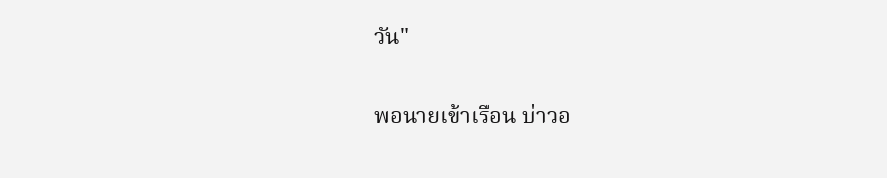วัน"

พอนายเข้าเรือน บ่าวอ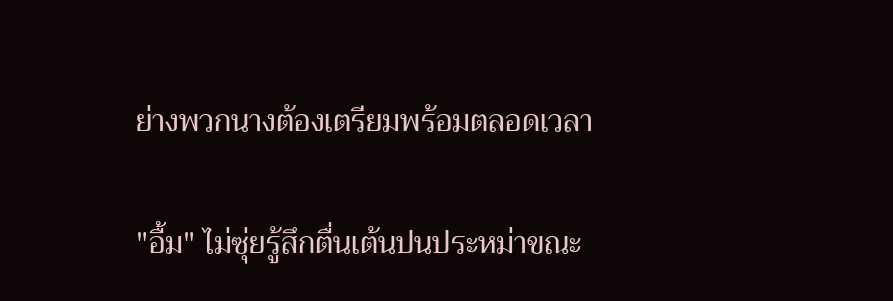ย่างพวกนางต้องเตรียมพร้อมตลอดเวลา

"อื้ม" ไม่ซุ่ยรู้สึกตื่นเต้นปนประหม่าขณะ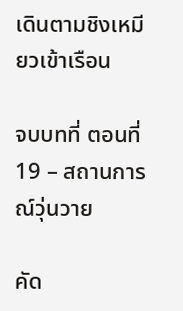เดินตามชิงเหมียวเข้าเรือน

จบบทที่ ตอนที่ 19 – สถานการณ์วุ่นวาย

คัด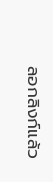ลอกลิงก์แล้ว